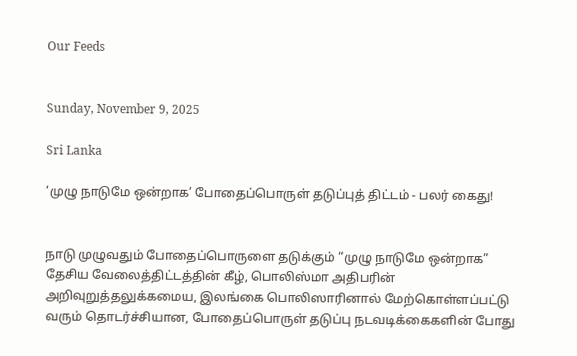Our Feeds


Sunday, November 9, 2025

Sri Lanka

‘முழு நாடுமே ஒன்றாக’ போதைப்பொருள் தடுப்புத் திட்டம் - பலர் கைது!


நாடு முழுவதும் போதைப்பொருளை தடுக்கும் “முழு நாடுமே ஒன்றாக” தேசிய வேலைத்திட்டத்தின் கீழ், பொலிஸ்மா அதிபரின் அறிவுறுத்தலுக்கமைய, இலங்கை பொலிஸாரினால் மேற்கொள்ளப்பட்டு வரும் தொடர்ச்சியான, போதைப்பொருள் தடுப்பு நடவடிக்கைகளின் போது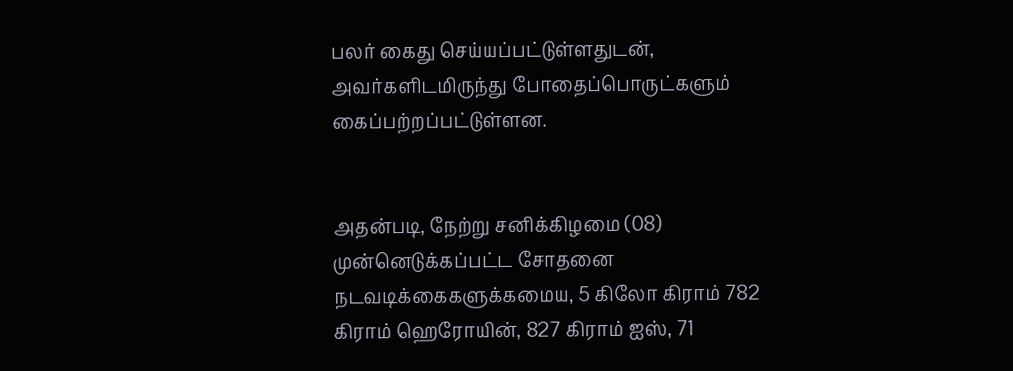பலர் கைது செய்யப்பட்டுள்ளதுடன், அவர்களிடமிருந்து போதைப்பொருட்களும் கைப்பற்றப்பட்டுள்ளன.


அதன்படி, நேற்று சனிக்கிழமை (08) முன்னெடுக்கப்பட்ட சோதனை நடவடிக்கைகளுக்கமைய, 5 கிலோ கிராம் 782 கிராம் ஹெரோயின், 827 கிராம் ஐஸ், 71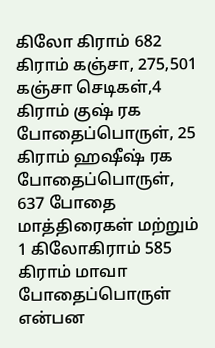கிலோ கிராம் 682 கிராம் கஞ்சா, 275,501 கஞ்சா செடிகள்,4 கிராம் குஷ் ரக போதைப்பொருள், 25 கிராம் ஹஷீஷ் ரக போதைப்பொருள், 637 போதை மாத்திரைகள் மற்றும் 1 கிலோகிராம் 585 கிராம் மாவா போதைப்பொருள் என்பன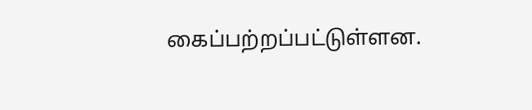கைப்பற்றப்பட்டுள்ளன.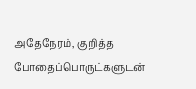அதேநேரம், குறித்த போதைப்பொருட்களுடன்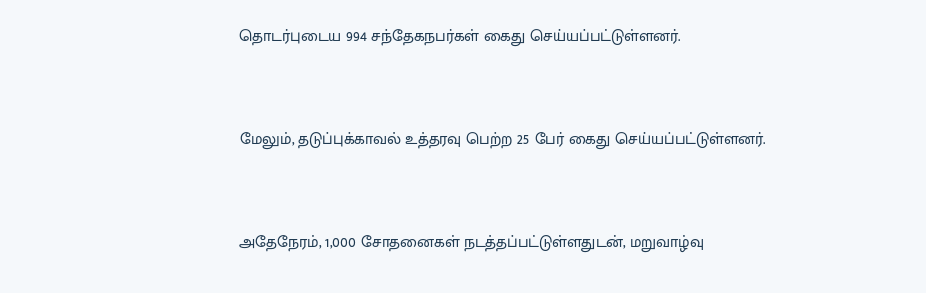தொடர்புடைய 994 சந்தேகநபர்கள் கைது செய்யப்பட்டுள்ளனர்.


மேலும், தடுப்புக்காவல் உத்தரவு பெற்ற 25 பேர் கைது செய்யப்பட்டுள்ளனர்.


அதேநேரம், 1,000 சோதனைகள் நடத்தப்பட்டுள்ளதுடன், மறுவாழ்வு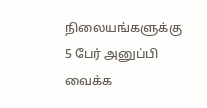நிலையங்களுக்கு 5 பேர் அனுப்பி வைக்க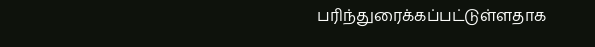பரிந்துரைக்கப்பட்டுள்ளதாக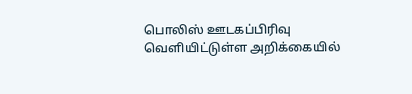பொலிஸ் ஊடகப்பிரிவு வெளியிட்டுள்ள அறிக்கையில்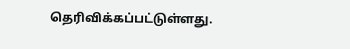தெரிவிக்கப்பட்டுள்ளது.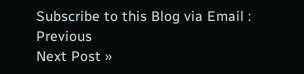Subscribe to this Blog via Email :
Previous
Next Post »